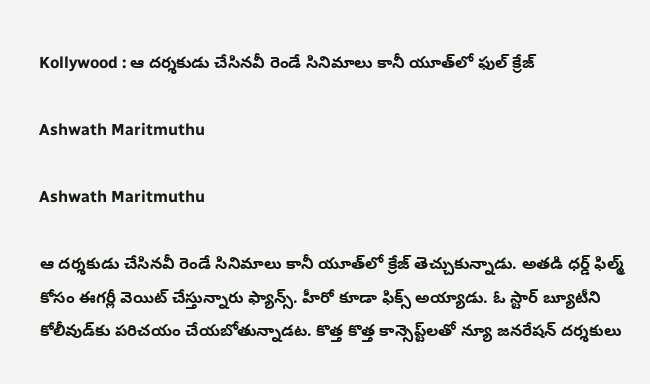Kollywood : ఆ దర్శకుడు చేసినవీ రెండే సినిమాలు కానీ యూత్‌లో ఫుల్ క్రేజ్

Ashwath Maritmuthu

Ashwath Maritmuthu

ఆ దర్శకుడు చేసినవీ రెండే సినిమాలు కానీ యూత్‌లో క్రేజ్ తెచ్చుకున్నాడు. అతడి ధర్డ్ ఫిల్మ్ కోసం ఈగర్లీ వెయిట్ చేస్తున్నారు ఫ్యాన్స్. హీరో కూడా ఫిక్స్ అయ్యాడు. ఓ స్టార్ బ్యూటీని కోలీవుడ్‌కు పరిచయం చేయబోతున్నాడట. కొత్త కొత్త కాన్సెప్ట్‌లతో న్యూ జనరేషన్ దర్శకులు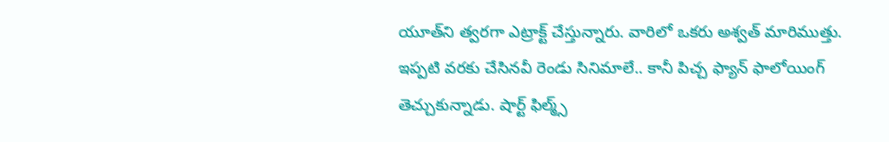యూత్‌ని త్వరగా ఎట్రాక్ట్ చేస్తున్నారు. వారిలో ఒకరు అశ్వత్ మారిముత్తు. ఇప్పటి వరకు చేసినవీ రెండు సినిమాలే.. కానీ పిచ్చ ఫ్యాన్ ఫాలోయింగ్ తెచ్చుకున్నాడు. షార్ట్ ఫిల్మ్స్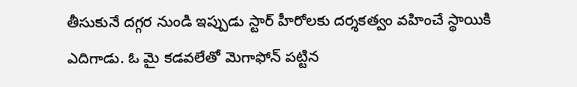తీసుకునే దగ్గర నుండి ఇప్పుడు స్టార్ హీరోలకు దర్శకత్వం వహించే స్థాయికి ఎదిగాడు. ఓ మై కడవలేతో మెగాఫోన్ పట్టిన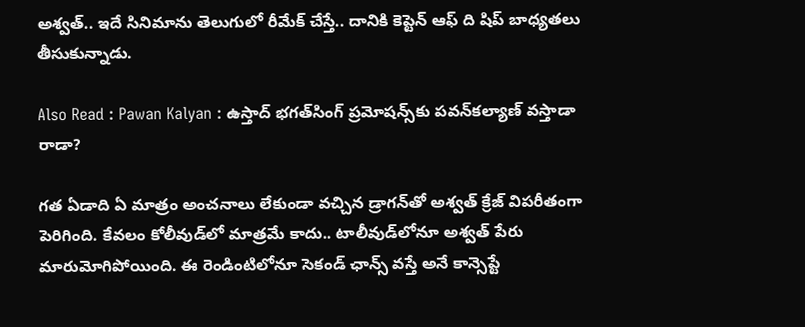అశ్వత్.. ఇదే సినిమాను తెలుగులో రీమేక్ చేస్తే.. దానికి కెప్టెన్ ఆఫ్ ది షిప్ బాధ్యతలు తీసుకున్నాడు.

Also Read : Pawan Kalyan : ఉస్తాద్‌ భగత్‌సింగ్‌ ప్రమోషన్స్‌కు పవన్‌కల్యాణ్‌ వస్తాడా రాడా?

గత ఏడాది ఏ మాత్రం అంచనాలు లేకుండా వచ్చిన డ్రాగన్‌తో అశ్వత్ క్రేజ్ విపరీతంగా పెరిగింది. కేవలం కోలీవుడ్‌లో మాత్రమే కాదు.. టాలీవుడ్‌లోనూ అశ్వత్ పేరు మారుమోగిపోయింది. ఈ రెండింటిలోనూ సెకండ్ ఛాన్స్ వస్తే అనే కాన్సెప్టే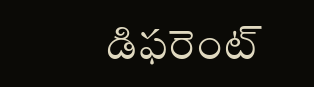డిఫరెంట్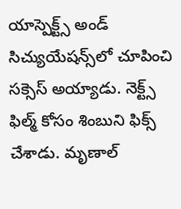యాస్పెక్ట్స్ అండ్ సిచ్యుయేషన్స్‌లో చూపించి సక్సెస్ అయ్యాడు. నెక్ట్స్ ఫిల్మ్ కోసం శింబుని ఫిక్స్ చేశాడు. మృణాల్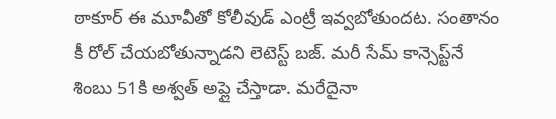ఠాకూర్ ఈ మూవీతో కోలీవుడ్ ఎంట్రీ ఇవ్వబోతుందట. సంతానం కీ రోల్ చేయబోతున్నాడని లెటెస్ట్ బజ్. మరీ సేమ్ కాన్సెప్ట్‌నే శింబు 51కి అశ్వత్ అప్లై చేస్తాడా. మరేదైనా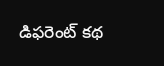డిఫరెంట్ కథ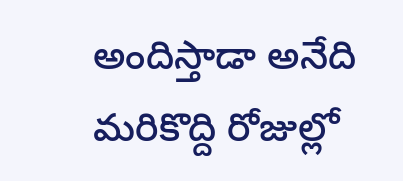అందిస్తాడా అనేది మరికొద్ది రోజుల్లో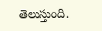తెలుస్తుంది.